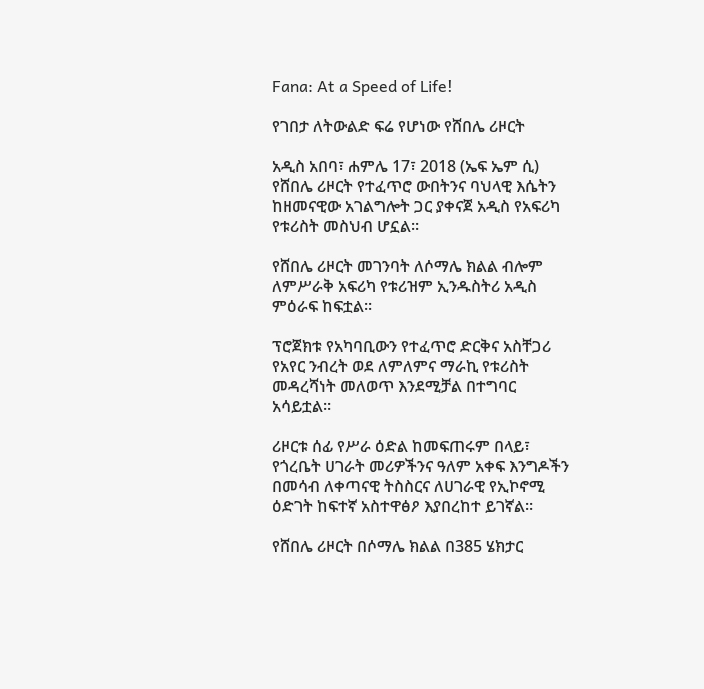Fana: At a Speed of Life!

የገበታ ለትውልድ ፍሬ የሆነው የሸበሌ ሪዞርት

አዲስ አበባ፣ ሐምሌ 17፣ 2018 (ኤፍ ኤም ሲ) የሸበሌ ሪዞርት የተፈጥሮ ውበትንና ባህላዊ እሴትን ከዘመናዊው አገልግሎት ጋር ያቀናጀ አዲስ የአፍሪካ የቱሪስት መስህብ ሆኗል።

የሸበሌ ሪዞርት መገንባት ለሶማሌ ክልል ብሎም ለምሥራቅ አፍሪካ የቱሪዝም ኢንዱስትሪ አዲስ ምዕራፍ ከፍቷል፡፡

ፕሮጀክቱ የአካባቢውን የተፈጥሮ ድርቅና አስቸጋሪ የአየር ንብረት ወደ ለምለምና ማራኪ የቱሪስት መዳረሻነት መለወጥ እንደሚቻል በተግባር አሳይቷል።

ሪዞርቱ ሰፊ የሥራ ዕድል ከመፍጠሩም በላይ፣ የጎረቤት ሀገራት መሪዎችንና ዓለም አቀፍ እንግዶችን በመሳብ ለቀጣናዊ ትስስርና ለሀገራዊ የኢኮኖሚ ዕድገት ከፍተኛ አስተዋፅዖ እያበረከተ ይገኛል።

የሸበሌ ሪዞርት በሶማሌ ክልል በ385 ሄክታር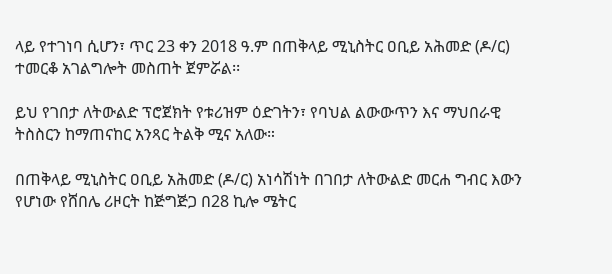ላይ የተገነባ ሲሆን፣ ጥር 23 ቀን 2018 ዓ.ም በጠቅላይ ሚኒስትር ዐቢይ አሕመድ (ዶ/ር) ተመርቆ አገልግሎት መስጠት ጀምሯል፡፡

ይህ የገበታ ለትውልድ ፕሮጀክት የቱሪዝም ዕድገትን፣ የባህል ልውውጥን እና ማህበራዊ ትስስርን ከማጠናከር አንጻር ትልቅ ሚና አለው።

በጠቅላይ ሚኒስትር ዐቢይ አሕመድ (ዶ/ር) አነሳሽነት በገበታ ለትውልድ መርሐ ግብር እውን የሆነው የሸበሌ ሪዞርት ከጅግጅጋ በ28 ኪሎ ሜትር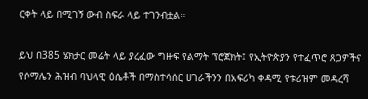ርቀት ላይ በሚገኝ ውብ ስፍራ ላይ ተገንብቷል።

ይህ በ385 ሄክታር መሬት ላይ ያረፈው ግዙፍ የልማት ፕሮጀክት፤ የኢትዮጵያን የተፈጥሮ ጸጋዎችና የሶማሌን ሕዝብ ባህላዊ ዕሴቶች በማስተሳሰር ሀገራችንን በአፍሪካ ቀዳሚ የቱሪዝም መዳረሻ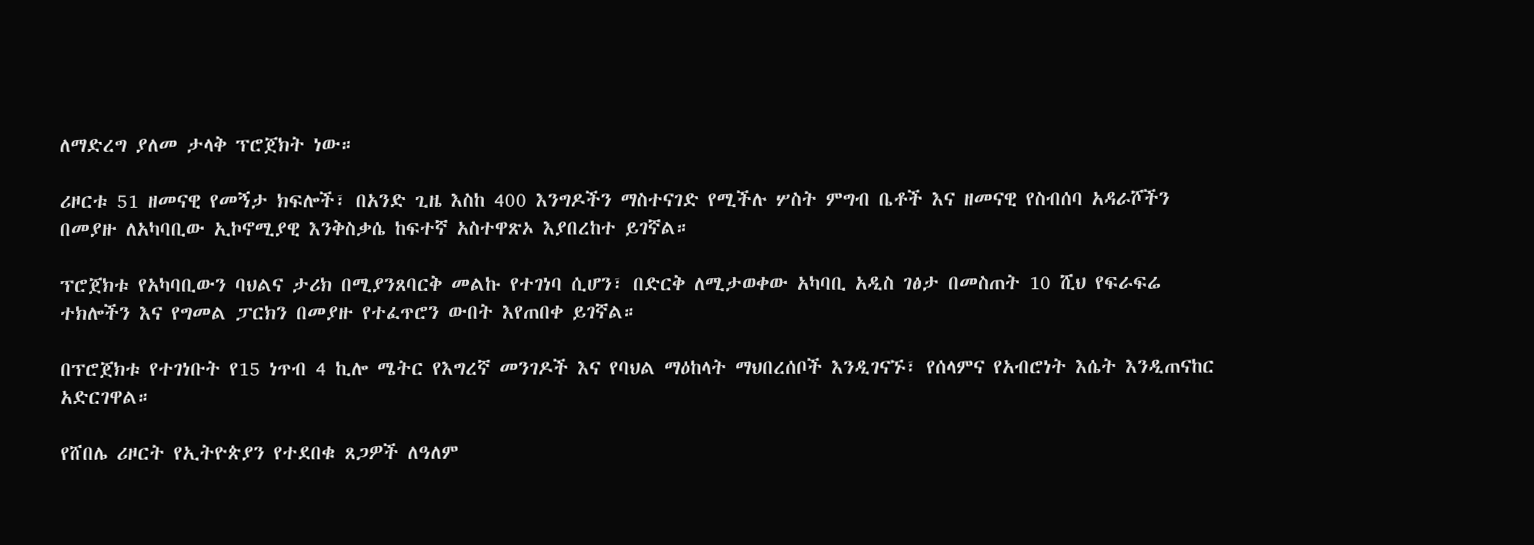ለማድረግ ያለመ ታላቅ ፕሮጀክት ነው።

ሪዞርቱ 51 ዘመናዊ የመኝታ ክፍሎች፣ በአንድ ጊዜ እስከ 400 እንግዶችን ማስተናገድ የሚችሉ ሦስት ምግብ ቤቶች እና ዘመናዊ የስብሰባ አዳራሾችን በመያዙ ለአካባቢው ኢኮኖሚያዊ እንቅስቃሴ ከፍተኛ አስተዋጽኦ እያበረከተ ይገኛል።

ፕሮጀክቱ የአካባቢውን ባህልና ታሪክ በሚያንጸባርቅ መልኩ የተገነባ ሲሆን፣ በድርቅ ለሚታወቀው አካባቢ አዲስ ገፅታ በመስጠት 10 ሺህ የፍራፍሬ ተክሎችን እና የግመል ፓርክን በመያዙ የተፈጥሮን ውበት እየጠበቀ ይገኛል።

በፕሮጀክቱ የተገነቡት የ15 ነጥብ 4 ኪሎ ሜትር የእግረኛ መንገዶች እና የባህል ማዕከላት ማህበረሰቦች እንዲገናኙ፣ የሰላምና የአብሮነት እሴት እንዲጠናከር አድርገዋል።

የሸበሌ ሪዞርት የኢትዮጵያን የተደበቁ ጸጋዎች ለዓለም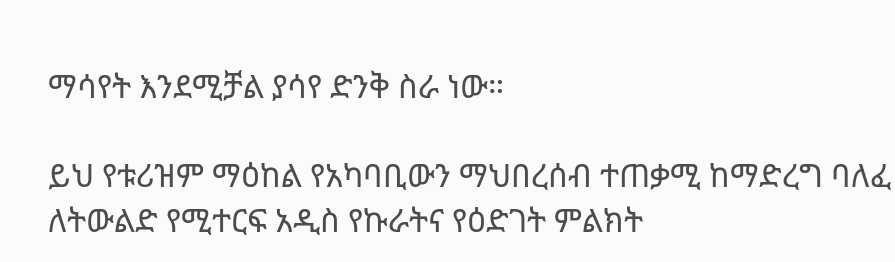ማሳየት እንደሚቻል ያሳየ ድንቅ ስራ ነው።

ይህ የቱሪዝም ማዕከል የአካባቢውን ማህበረሰብ ተጠቃሚ ከማድረግ ባለፈ ለትውልድ የሚተርፍ አዲስ የኩራትና የዕድገት ምልክት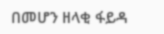በመሆን ዘላቂ ፋይዳ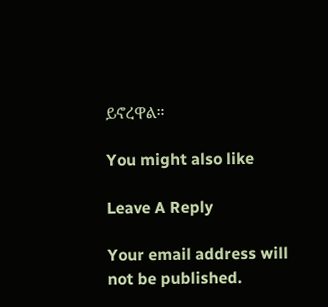ይኖረዋል።

You might also like

Leave A Reply

Your email address will not be published.